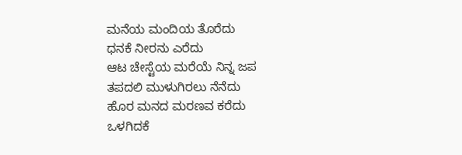ಮನೆಯ ಮಂದಿಯ ತೊರೆದು
ಧನಕೆ ನೀರನು ಎರೆದು
ಆಟ ಚೇಸ್ಟೆಯ ಮರೆಯೆ ನಿನ್ನ ಜಪ
ತಪದಲಿ ಮುಳುಗಿರಲು ನೆನೆದು
ಹೊರ ಮನದ ಮರಣವ ಕರೆದು
ಒಳಗಿದಕೆ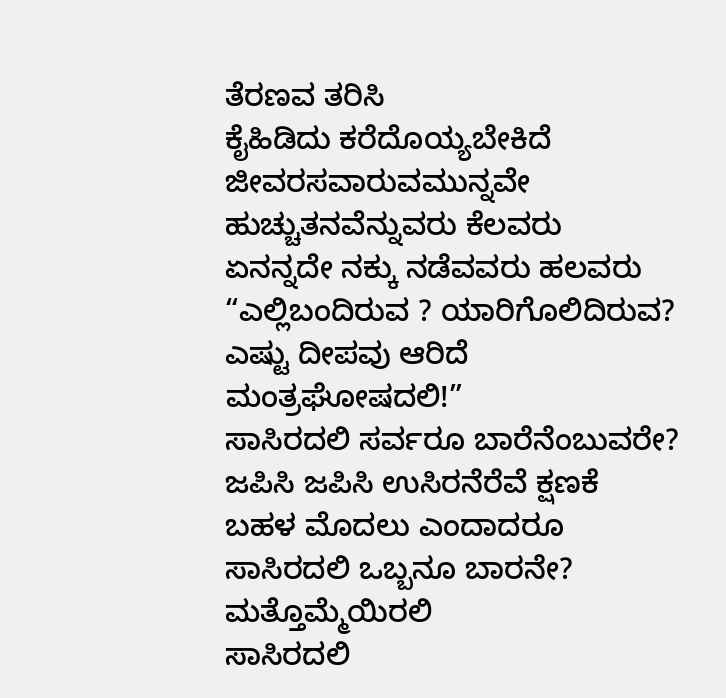ತೆರಣವ ತರಿಸಿ
ಕೈಹಿಡಿದು ಕರೆದೊಯ್ಯಬೇಕಿದೆ
ಜೀವರಸವಾರುವಮುನ್ನವೇ
ಹುಚ್ಚುತನವೆನ್ನುವರು ಕೆಲವರು
ಏನನ್ನದೇ ನಕ್ಕು ನಡೆವವರು ಹಲವರು
“ಎಲ್ಲಿಬಂದಿರುವ ? ಯಾರಿಗೊಲಿದಿರುವ?
ಎಷ್ಟು ದೀಪವು ಆರಿದೆ ಮಂತ್ರಘೋಷದಲಿ!”
ಸಾಸಿರದಲಿ ಸರ್ವರೂ ಬಾರೆನೆಂಬುವರೇ?
ಜಪಿಸಿ ಜಪಿಸಿ ಉಸಿರನೆರೆವೆ ಕ್ಷಣಕೆ
ಬಹಳ ಮೊದಲು ಎಂದಾದರೂ
ಸಾಸಿರದಲಿ ಒಬ್ಬನೂ ಬಾರನೇ?
ಮತ್ತೊಮ್ಮೆಯಿರಲಿ
ಸಾಸಿರದಲಿ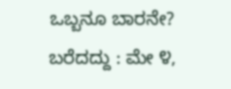ಒಬ್ಬನೂ ಬಾರನೇ?
ಬರೆದದ್ದು : ಮೇ ೪,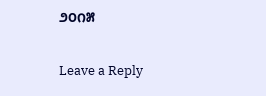೨೦೧೫

Leave a Reply